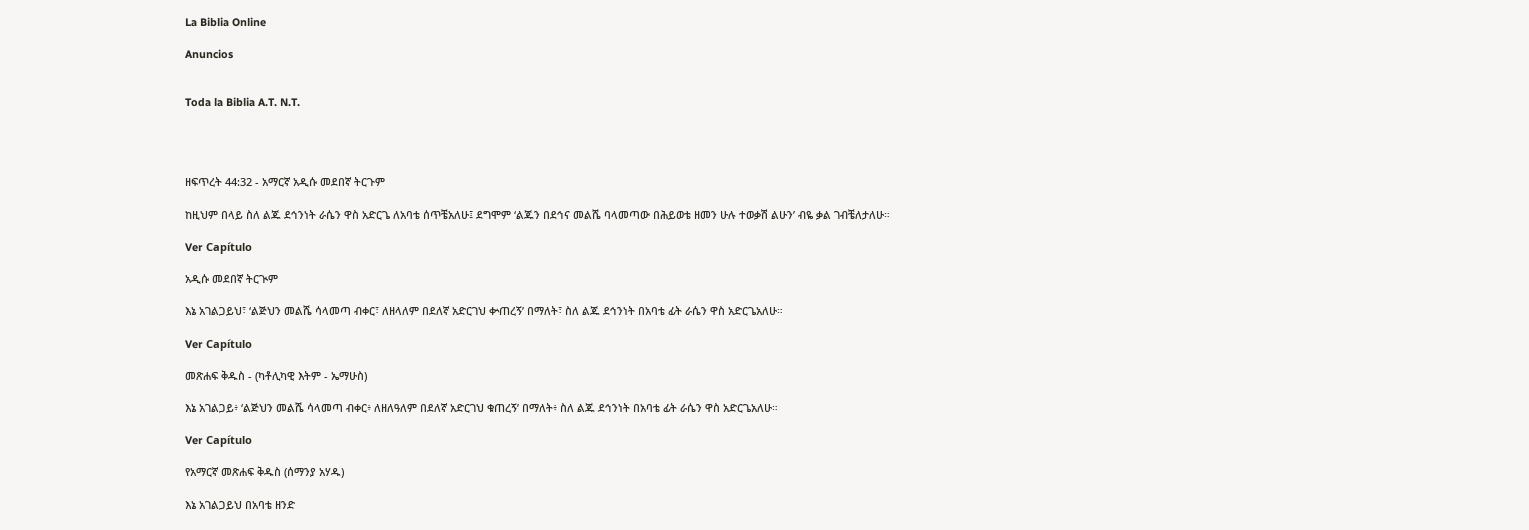La Biblia Online

Anuncios


Toda la Biblia A.T. N.T.




ዘፍጥረት 44:32 - አማርኛ አዲሱ መደበኛ ትርጉም

ከዚህም በላይ ስለ ልጁ ደኅንነት ራሴን ዋስ አድርጌ ለአባቴ ሰጥቼአለሁ፤ ደግሞም ‘ልጁን በደኅና መልሼ ባላመጣው በሕይወቴ ዘመን ሁሉ ተወቃሽ ልሁን’ ብዬ ቃል ገብቼለታለሁ።

Ver Capítulo

አዲሱ መደበኛ ትርጒም

እኔ አገልጋይህ፣ ‘ልጅህን መልሼ ሳላመጣ ብቀር፣ ለዘላለም በደለኛ አድርገህ ቍጠረኝ’ በማለት፣ ስለ ልጁ ደኅንነት በአባቴ ፊት ራሴን ዋስ አድርጌአለሁ።

Ver Capítulo

መጽሐፍ ቅዱስ - (ካቶሊካዊ እትም - ኤማሁስ)

እኔ አገልጋይ፥ ‘ልጅህን መልሼ ሳላመጣ ብቀር፥ ለዘለዓለም በደለኛ አድርገህ ቁጠረኝ’ በማለት፥ ስለ ልጁ ደኅንነት በአባቴ ፊት ራሴን ዋስ አድርጌአለሁ።

Ver Capítulo

የአማርኛ መጽሐፍ ቅዱስ (ሰማንያ አሃዱ)

እኔ አገልጋይህ በአባቴ ዘንድ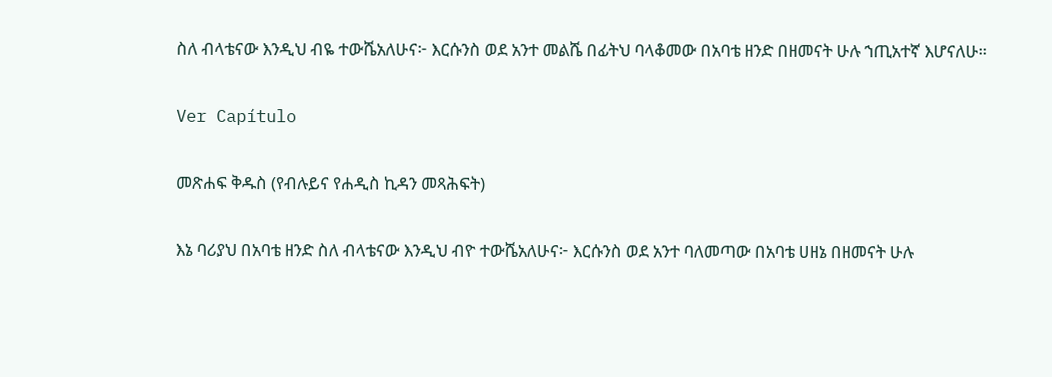ስለ ብላቴናው እንዲህ ብዬ ተውሼአለሁና፦ እርሱንስ ወደ አንተ መልሼ በፊትህ ባላቆመው በአባቴ ዘንድ በዘመናት ሁሉ ኀጢአተኛ እሆናለሁ።

Ver Capítulo

መጽሐፍ ቅዱስ (የብሉይና የሐዲስ ኪዳን መጻሕፍት)

እኔ ባሪያህ በአባቴ ዘንድ ስለ ብላቴናው እንዲህ ብዮ ተውሼአለሁና፦ እርሱንስ ወደ አንተ ባለመጣው በአባቴ ሀዘኔ በዘመናት ሁሉ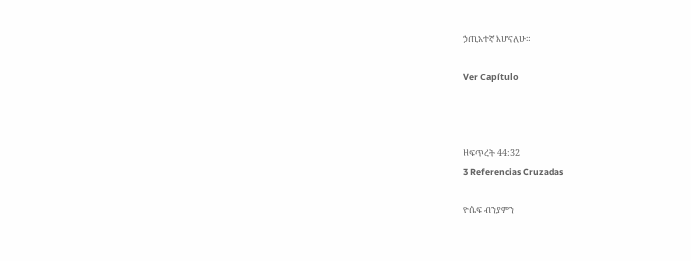ኃጢአተኛ እሆናለሁ።

Ver Capítulo



ዘፍጥረት 44:32
3 Referencias Cruzadas

ዮሴፍ ብንያምን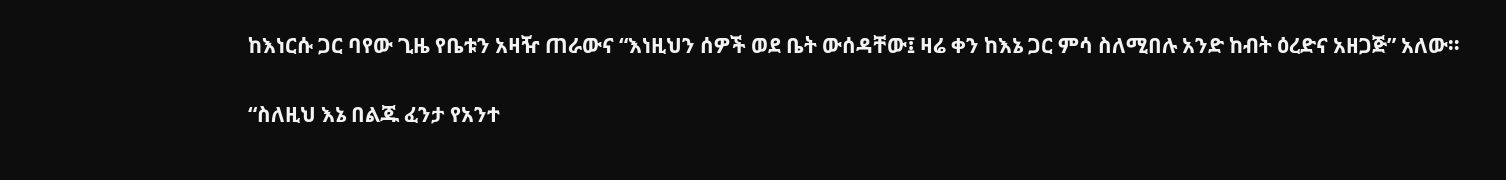ከእነርሱ ጋር ባየው ጊዜ የቤቱን አዛዥ ጠራውና “እነዚህን ሰዎች ወደ ቤት ውሰዳቸው፤ ዛሬ ቀን ከእኔ ጋር ምሳ ስለሚበሉ አንድ ከብት ዕረድና አዘጋጅ” አለው።


“ስለዚህ እኔ በልጁ ፈንታ የአንተ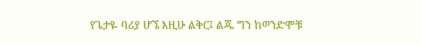የጌታዬ ባሪያ ሆኜ እዚሁ ልቅር፤ ልጁ ግን ከወንድሞቹ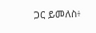ጋር ይመለስ፥